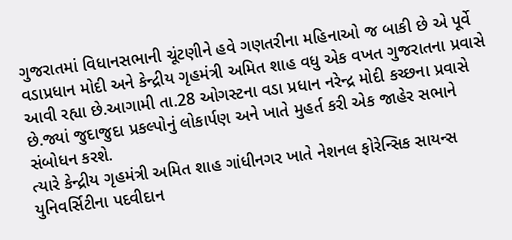ગુજરાતમાં વિધાનસભાની ચૂંટણીને હવે ગણતરીના મહિનાઓ જ બાકી છે એ પૂર્વે વડાપ્રધાન મોદી અને કેન્દ્રીય ગૃહમંત્રી અમિત શાહ વધુ એક વખત ગુજરાતના પ્રવાસે આવી રહ્યા છે.આગામી તા.28 ઓગસ્ટના વડા પ્રધાન નરેન્દ્ર મોદી કચ્છના પ્રવાસે છે.જ્યાં જુદાજુદા પ્રકલ્પોનું લોકાર્પણ અને ખાતે મુહર્ત કરી એક જાહેર સભાને સંબોધન કરશે.
ત્યારે કેન્દ્રીય ગૃહમંત્રી અમિત શાહ ગાંધીનગર ખાતે નેશનલ ફોરેન્સિક સાયન્સ યુનિવર્સિટીના પદવીદાન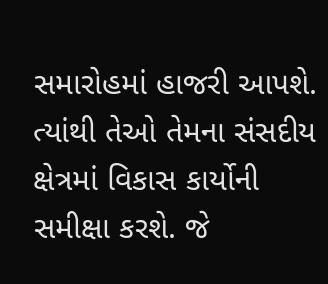સમારોહમાં હાજરી આપશે. ત્યાંથી તેઓ તેમના સંસદીય ક્ષેત્રમાં વિકાસ કાર્યોની સમીક્ષા કરશે. જે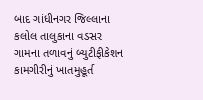બાદ ગાંધીનગર જિલ્લાના કલોલ તાલુકાના વડસર ગામના તળાવનું બ્યુટીફીકેશન કામગીરીનું ખાતમુહૂર્ત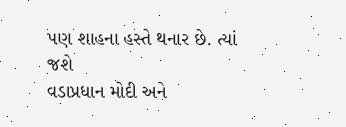પણ શાહના હસ્તે થનાર છે. ત્યાં જશે
વડાપ્રધાન મોદી અને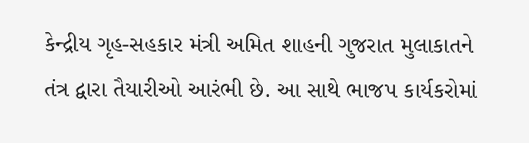કેન્દ્રીય ગૃહ-સહકાર મંત્રી અમિત શાહની ગુજરાત મુલાકાતને તંત્ર દ્વારા તૈયારીઓ આરંભી છે. આ સાથે ભાજપ કાર્યકરોમાં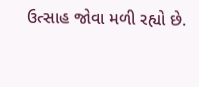ઉત્સાહ જોવા મળી રહ્યો છે.